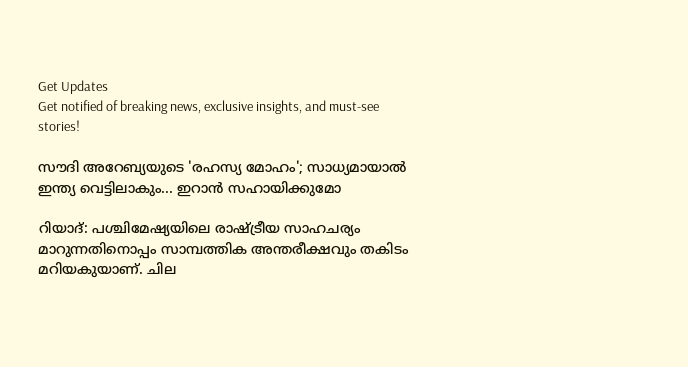Get Updates
Get notified of breaking news, exclusive insights, and must-see stories!

സൗദി അറേബ്യയുടെ 'രഹസ്യ മോഹം'; സാധ്യമായാല്‍ ഇന്ത്യ വെട്ടിലാകും... ഇറാന്‍ സഹായിക്കുമോ

റിയാദ്: പശ്ചിമേഷ്യയിലെ രാഷ്ട്രീയ സാഹചര്യം മാറുന്നതിനൊപ്പം സാമ്പത്തിക അന്തരീക്ഷവും തകിടം മറിയകുയാണ്. ചില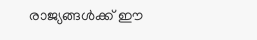രാജ്യങ്ങള്‍ക്ക് ഈ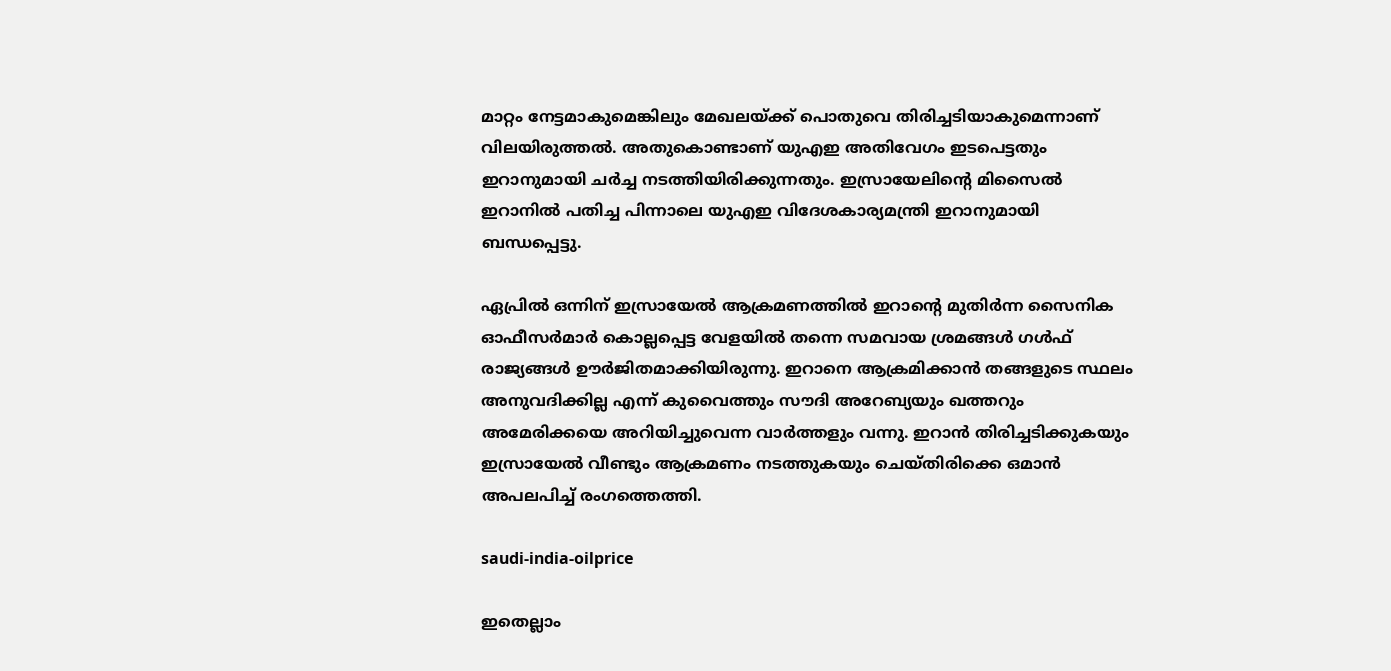മാറ്റം നേട്ടമാകുമെങ്കിലും മേഖലയ്ക്ക് പൊതുവെ തിരിച്ചടിയാകുമെന്നാണ് വിലയിരുത്തല്‍. അതുകൊണ്ടാണ് യുഎഇ അതിവേഗം ഇടപെട്ടതും ഇറാനുമായി ചര്‍ച്ച നടത്തിയിരിക്കുന്നതും. ഇസ്രായേലിന്റെ മിസൈല്‍ ഇറാനില്‍ പതിച്ച പിന്നാലെ യുഎഇ വിദേശകാര്യമന്ത്രി ഇറാനുമായി ബന്ധപ്പെട്ടു.

ഏപ്രില്‍ ഒന്നിന് ഇസ്രായേല്‍ ആക്രമണത്തില്‍ ഇറാന്റെ മുതിര്‍ന്ന സൈനിക ഓഫീസര്‍മാര്‍ കൊല്ലപ്പെട്ട വേളയില്‍ തന്നെ സമവായ ശ്രമങ്ങള്‍ ഗള്‍ഫ് രാജ്യങ്ങള്‍ ഊര്‍ജിതമാക്കിയിരുന്നു. ഇറാനെ ആക്രമിക്കാന്‍ തങ്ങളുടെ സ്ഥലം അനുവദിക്കില്ല എന്ന് കുവൈത്തും സൗദി അറേബ്യയും ഖത്തറും അമേരിക്കയെ അറിയിച്ചുവെന്ന വാര്‍ത്തളും വന്നു. ഇറാന്‍ തിരിച്ചടിക്കുകയും ഇസ്രായേല്‍ വീണ്ടും ആക്രമണം നടത്തുകയും ചെയ്തിരിക്കെ ഒമാന്‍ അപലപിച്ച് രംഗത്തെത്തി.

saudi-india-oilprice

ഇതെല്ലാം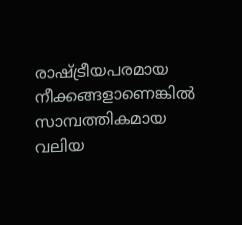രാഷ്ട്രീയപരമായ നീക്കങ്ങളാണെങ്കില്‍ സാമ്പത്തികമായ വലിയ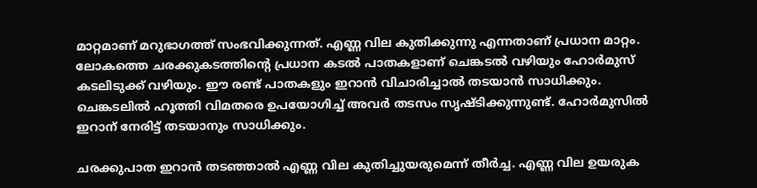മാറ്റമാണ് മറുഭാഗത്ത് സംഭവിക്കുന്നത്. എണ്ണ വില കുതിക്കുന്നു എന്നതാണ് പ്രധാന മാറ്റം. ലോകത്തെ ചരക്കുകടത്തിന്റെ പ്രധാന കടല്‍ പാതകളാണ് ചെങ്കടല്‍ വഴിയും ഹോര്‍മുസ് കടലിടുക്ക് വഴിയും. ഈ രണ്ട് പാതകളും ഇറാന്‍ വിചാരിച്ചാല്‍ തടയാന്‍ സാധിക്കും. ചെങ്കടലില്‍ ഹൂത്തി വിമതരെ ഉപയോഗിച്ച് അവര്‍ തടസം സൃഷ്ടിക്കുന്നുണ്ട്. ഹോര്‍മുസില്‍ ഇറാന് നേരിട്ട് തടയാനും സാധിക്കും.

ചരക്കുപാത ഇറാന്‍ തടഞ്ഞാല്‍ എണ്ണ വില കുതിച്ചുയരുമെന്ന് തീര്‍ച്ച. എണ്ണ വില ഉയരുക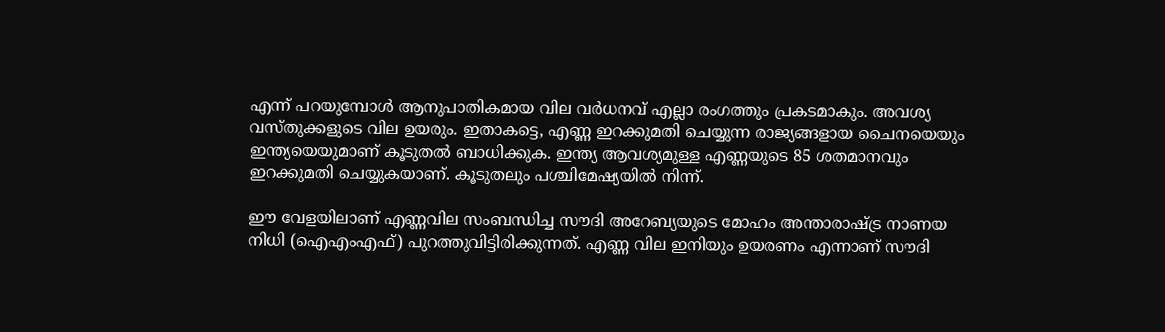എന്ന് പറയുമ്പോള്‍ ആനുപാതികമായ വില വര്‍ധനവ് എല്ലാ രംഗത്തും പ്രകടമാകും. അവശ്യ വസ്തുക്കളുടെ വില ഉയരും. ഇതാകട്ടെ, എണ്ണ ഇറക്കുമതി ചെയ്യുന്ന രാജ്യങ്ങളായ ചൈനയെയും ഇന്ത്യയെയുമാണ് കൂടുതല്‍ ബാധിക്കുക. ഇന്ത്യ ആവശ്യമുള്ള എണ്ണയുടെ 85 ശതമാനവും ഇറക്കുമതി ചെയ്യുകയാണ്. കൂടുതലും പശ്ചിമേഷ്യയില്‍ നിന്ന്.

ഈ വേളയിലാണ് എണ്ണവില സംബന്ധിച്ച സൗദി അറേബ്യയുടെ മോഹം അന്താരാഷ്ട്ര നാണയ നിധി (ഐഎംഎഫ്) പുറത്തുവിട്ടിരിക്കുന്നത്. എണ്ണ വില ഇനിയും ഉയരണം എന്നാണ് സൗദി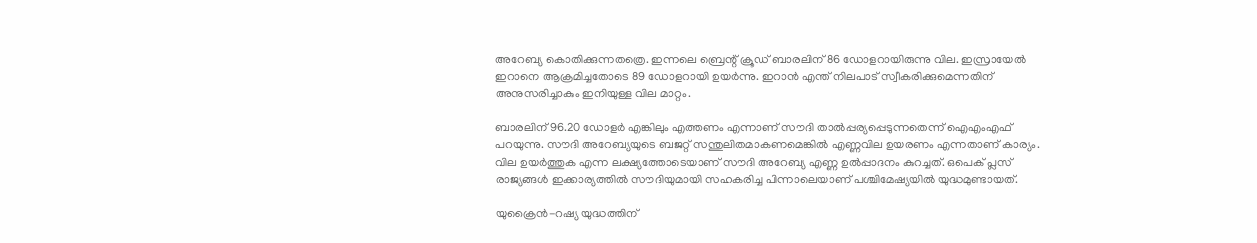അറേബ്യ കൊതിക്കുന്നതത്രെ. ഇന്നലെ ബ്രെന്റ് ക്രൂഡ് ബാരലിന് 86 ഡോളറായിരുന്നു വില. ഇസ്രായേല്‍ ഇറാനെ ആക്രമിച്ചതോടെ 89 ഡോളറായി ഉയര്‍ന്നു. ഇറാന്‍ എന്ത് നിലപാട് സ്വീകരിക്കുമെന്നതിന് അനുസരിച്ചാകും ഇനിയുള്ള വില മാറ്റം.

ബാരലിന് 96.20 ഡോളര്‍ എങ്കിലും എത്തണം എന്നാണ് സൗദി താല്‍പ്പര്യപ്പെടുന്നതെന്ന് ഐഎംഎഫ് പറയുന്നു. സൗദി അറേബ്യയുടെ ബജറ്റ് സന്തുലിതമാകണമെങ്കില്‍ എണ്ണവില ഉയരണം എന്നതാണ് കാര്യം. വില ഉയര്‍ത്തുക എന്ന ലക്ഷ്യത്തോടെയാണ് സൗദി അറേബ്യ എണ്ണ ഉല്‍പ്പാദനം കുറച്ചത്. ഒപെക് പ്ലസ് രാജ്യങ്ങള്‍ ഇക്കാര്യത്തില്‍ സൗദിയുമായി സഹകരിച്ച പിന്നാലെയാണ് പശ്ചിമേഷ്യയില്‍ യുദ്ധമുണ്ടായത്.

യുക്രൈന്‍-റഷ്യ യുദ്ധത്തിന്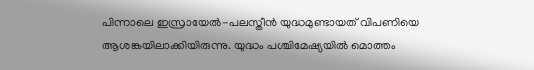പിന്നാലെ ഇസ്രായേല്‍-പലസ്തീന്‍ യുദ്ധമുണ്ടായത് വിപണിയെ ആശങ്കയിലാക്കിയിരുന്നു. യുദ്ധം പശ്ചിമേഷ്യയില്‍ മൊത്തം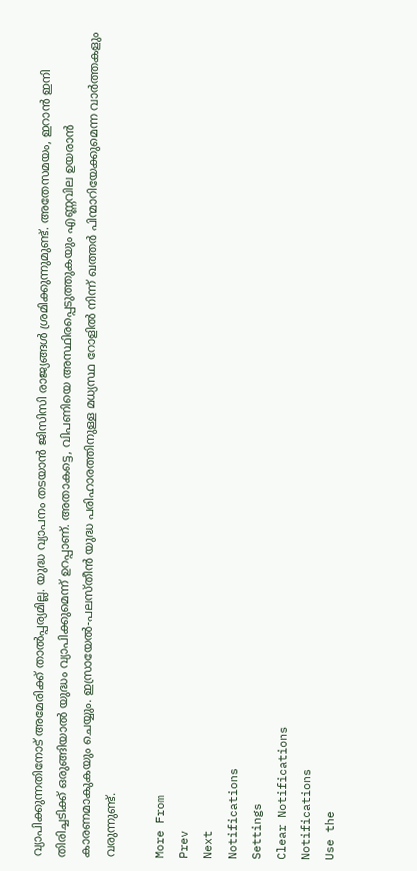വ്യാപിക്കുന്നതിനോട് അമേരിക്ക് താല്‍പ്പര്യമില്ല. യുദ്ധ വ്യാപനം തടയാന്‍ ജിസിസി രാജ്യങ്ങള്‍ ശ്രമിക്കുന്നുമുണ്ട്. അതേസമയം, ഇറാന്‍ ഇനി തിരിച്ചടിക്ക് ഒരുങ്ങിയാല്‍ യുദ്ധം വ്യാപിക്കുമെന്ന് ഉറപ്പാണ്. അതാകട്ടെ, വിപണിയെ അസ്ഥിരപ്പെടുത്തുകയും എണ്ണവില ഉയരാന്‍ കാരണമാകുകയും ചെയ്യും. ഇസ്രായേല്‍-പലസ്തീന്‍ യുദ്ധ പരിഹാരത്തിനുള്ള മധ്യസ്ഥ റോളില്‍ നിന്ന് ഖത്തര്‍ പിന്മാറിയേക്കുമെന്ന വാര്‍ത്തകളും വരുന്നുണ്ട്.

More From
Prev
Next
Notifications
Settings
Clear Notifications
Notifications
Use the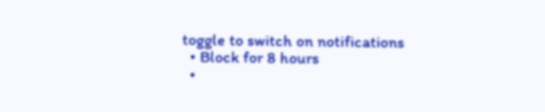toggle to switch on notifications
  • Block for 8 hours
  •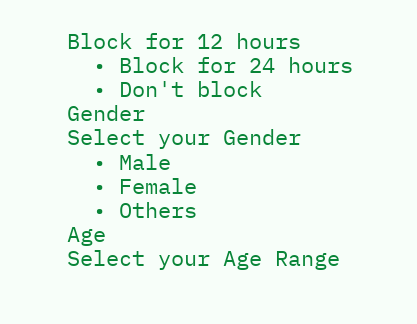Block for 12 hours
  • Block for 24 hours
  • Don't block
Gender
Select your Gender
  • Male
  • Female
  • Others
Age
Select your Age Range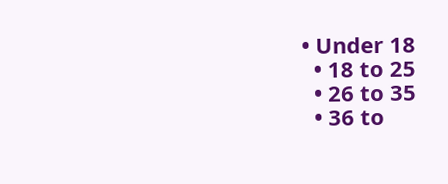• Under 18
  • 18 to 25
  • 26 to 35
  • 36 to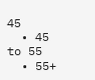45
  • 45 to 55
  • 55+